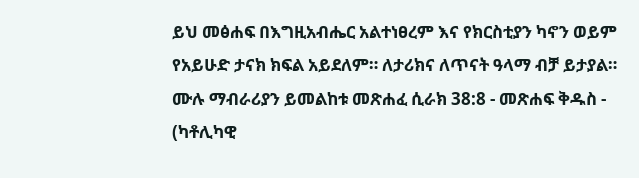ይህ መፅሐፍ በእግዚአብሔር አልተነፀረም እና የክርስቲያን ካኖን ወይም የአይሁድ ታናክ ክፍል አይደለም። ለታሪክና ለጥናት ዓላማ ብቻ ይታያል። ሙሉ ማብራሪያን ይመልከቱ መጽሐፈ ሲራክ 38:8 - መጽሐፍ ቅዱስ - (ካቶሊካዊ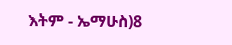እትም - ኤማሁስ)8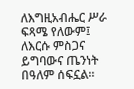ለእግዚአብሔር ሥራ ፍጻሜ የለውም፤ ለእርሱ ምስጋና ይግባውና ጤንነት በዓለም ሰፍኗል።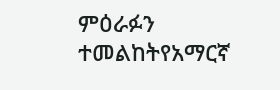ምዕራፉን ተመልከትየአማርኛ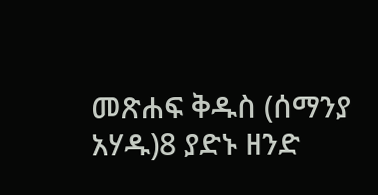መጽሐፍ ቅዱስ (ሰማንያ አሃዱ)8 ያድኑ ዘንድ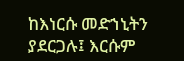ከእነርሱ መድኀኒትን ያደርጋሉ፤ እርሱም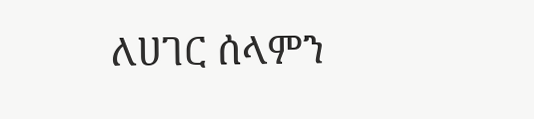ለሀገር ሰላምን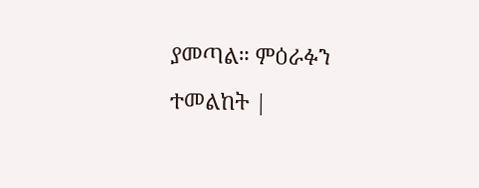ያመጣል። ምዕራፉን ተመልከት |